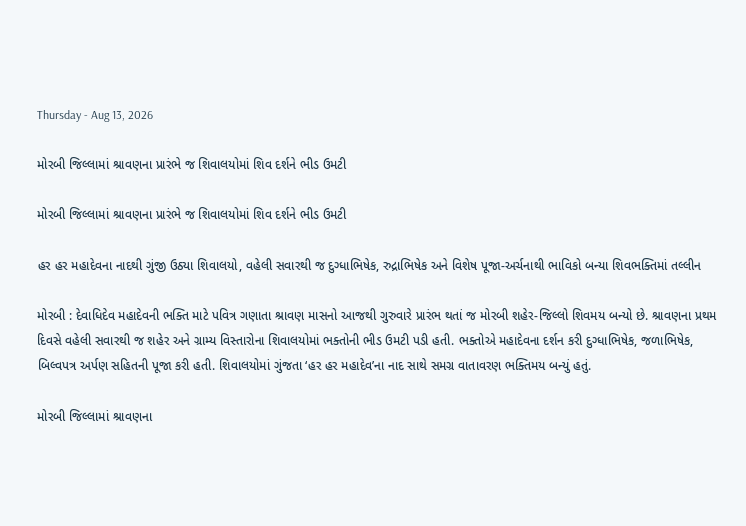Thursday - Aug 13, 2026

મોરબી જિલ્લામાં શ્રાવણના પ્રારંભે જ શિવાલયોમાં શિવ દર્શને ભીડ ઉમટી

મોરબી જિલ્લામાં શ્રાવણના પ્રારંભે જ શિવાલયોમાં શિવ દર્શને ભીડ ઉમટી

હર હર મહાદેવના નાદથી ગુંજી ઉઠ્યા શિવાલયો, વહેલી સવારથી જ દુગ્ધાભિષેક, રુદ્રાભિષેક અને વિશેષ પૂજા-અર્ચનાથી ભાવિકો બન્યા શિવભક્તિમાં તલ્લીન

મોરબી : દેવાધિદેવ મહાદેવની ભક્તિ માટે પવિત્ર ગણાતા શ્રાવણ માસનો આજથી ગુરુવારે પ્રારંભ થતાં જ મોરબી શહેર-જિલ્લો શિવમય બન્યો છે. શ્રાવણના પ્રથમ દિવસે વહેલી સવારથી જ શહેર અને ગ્રામ્ય વિસ્તારોના શિવાલયોમાં ભક્તોની ભીડ ઉમટી પડી હતી. ભક્તોએ મહાદેવના દર્શન કરી દુગ્ધાભિષેક, જળાભિષેક, બિલ્વપત્ર અર્પણ સહિતની પૂજા કરી હતી. શિવાલયોમાં ગુંજતા ‘હર હર મહાદેવ’ના નાદ સાથે સમગ્ર વાતાવરણ ભક્તિમય બન્યું હતું.

મોરબી જિલ્લામાં શ્રાવણના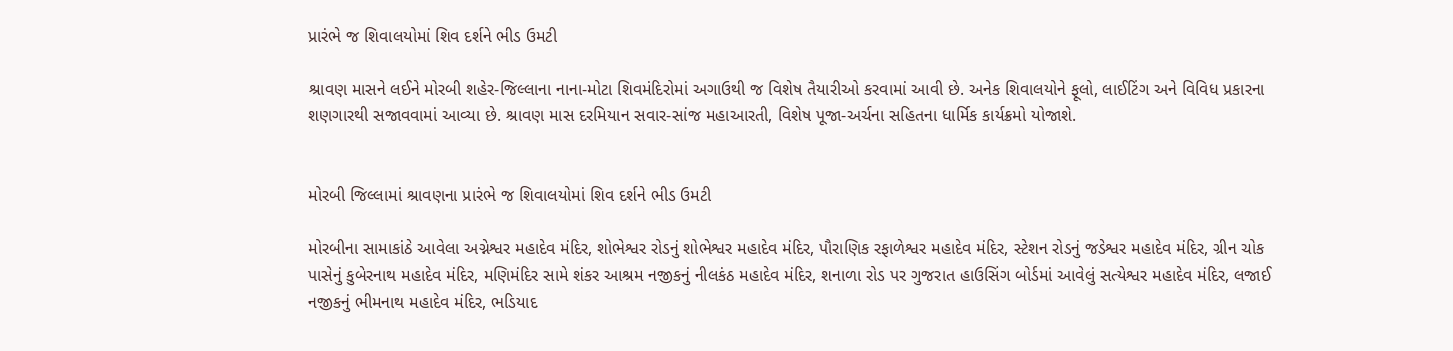પ્રારંભે જ શિવાલયોમાં શિવ દર્શને ભીડ ઉમટી

શ્રાવણ માસને લઈને મોરબી શહેર-જિલ્લાના નાના-મોટા શિવમંદિરોમાં અગાઉથી જ વિશેષ તૈયારીઓ કરવામાં આવી છે. અનેક શિવાલયોને ફૂલો, લાઈટિંગ અને વિવિધ પ્રકારના શણગારથી સજાવવામાં આવ્યા છે. શ્રાવણ માસ દરમિયાન સવાર-સાંજ મહાઆરતી, વિશેષ પૂજા-અર્ચના સહિતના ધાર્મિક કાર્યક્રમો યોજાશે.


મોરબી જિલ્લામાં શ્રાવણના પ્રારંભે જ શિવાલયોમાં શિવ દર્શને ભીડ ઉમટી

મોરબીના સામાકાંઠે આવેલા અગ્નેશ્વર મહાદેવ મંદિર, શોભેશ્વર રોડનું શોભેશ્વર મહાદેવ મંદિર, પૌરાણિક રફાળેશ્વર મહાદેવ મંદિર, સ્ટેશન રોડનું જડેશ્વર મહાદેવ મંદિર, ગ્રીન ચોક પાસેનું કુબેરનાથ મહાદેવ મંદિર, મણિમંદિર સામે શંકર આશ્રમ નજીકનું નીલકંઠ મહાદેવ મંદિર, શનાળા રોડ પર ગુજરાત હાઉસિંગ બોર્ડમાં આવેલું સત્યેશ્વર મહાદેવ મંદિર, લજાઈ નજીકનું ભીમનાથ મહાદેવ મંદિર, ભડિયાદ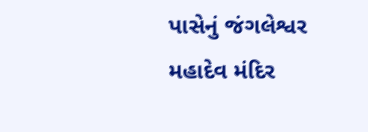પાસેનું જંગલેશ્વર મહાદેવ મંદિર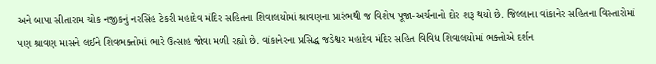અને બાપા સીતારામ ચોક નજીકનું નરસિંહ ટેકરી મહાદેવ મંદિર સહિતના શિવાલયોમાં શ્રાવણના પ્રારંભથી જ વિશેષ પૂજા-અર્ચનાનો દોર શરૂ થયો છે. જિલ્લાના વાંકાનેર સહિતના વિસ્તારોમાં પણ શ્રાવણ માસને લઈને શિવભક્તોમાં ભારે ઉત્સાહ જોવા મળી રહ્યો છે. વાંકાનેરના પ્રસિદ્ધ જડેશ્વર મહાદેવ મંદિર સહિત વિવિધ શિવાલયોમાં ભક્તોએ દર્શન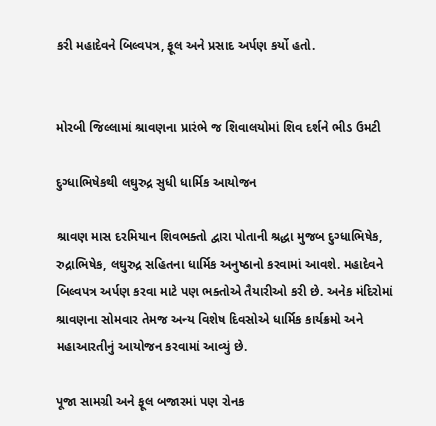કરી મહાદેવને બિલ્વપત્ર, ફૂલ અને પ્રસાદ અર્પણ કર્યો હતો.


મોરબી જિલ્લામાં શ્રાવણના પ્રારંભે જ શિવાલયોમાં શિવ દર્શને ભીડ ઉમટી

દુગ્ધાભિષેકથી લઘુરુદ્ર સુધી ધાર્મિક આયોજન

શ્રાવણ માસ દરમિયાન શિવભક્તો દ્વારા પોતાની શ્રદ્ધા મુજબ દુગ્ધાભિષેક, રુદ્રાભિષેક, લઘુરુદ્ર સહિતના ધાર્મિક અનુષ્ઠાનો કરવામાં આવશે. મહાદેવને બિલ્વપત્ર અર્પણ કરવા માટે પણ ભક્તોએ તૈયારીઓ કરી છે. અનેક મંદિરોમાં શ્રાવણના સોમવાર તેમજ અન્ય વિશેષ દિવસોએ ધાર્મિક કાર્યક્રમો અને મહાઆરતીનું આયોજન કરવામાં આવ્યું છે.

પૂજા સામગ્રી અને ફૂલ બજારમાં પણ રોનક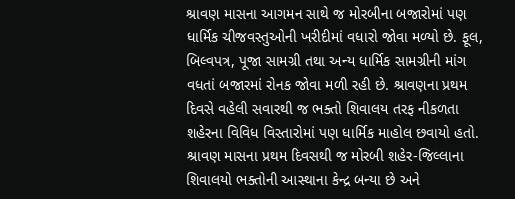શ્રાવણ માસના આગમન સાથે જ મોરબીના બજારોમાં પણ ધાર્મિક ચીજવસ્તુઓની ખરીદીમાં વધારો જોવા મળ્યો છે. ફૂલ, બિલ્વપત્ર, પૂજા સામગ્રી તથા અન્ય ધાર્મિક સામગ્રીની માંગ વધતાં બજારમાં રોનક જોવા મળી રહી છે. શ્રાવણના પ્રથમ દિવસે વહેલી સવારથી જ ભક્તો શિવાલય તરફ નીકળતા શહેરના વિવિધ વિસ્તારોમાં પણ ધાર્મિક માહોલ છવાયો હતો. શ્રાવણ માસના પ્રથમ દિવસથી જ મોરબી શહેર-જિલ્લાના શિવાલયો ભક્તોની આસ્થાના કેન્દ્ર બન્યા છે અને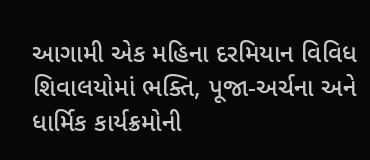આગામી એક મહિના દરમિયાન વિવિધ શિવાલયોમાં ભક્તિ, પૂજા-અર્ચના અને ધાર્મિક કાર્યક્રમોની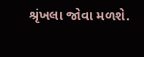શ્રૃંખલા જોવા મળશે.